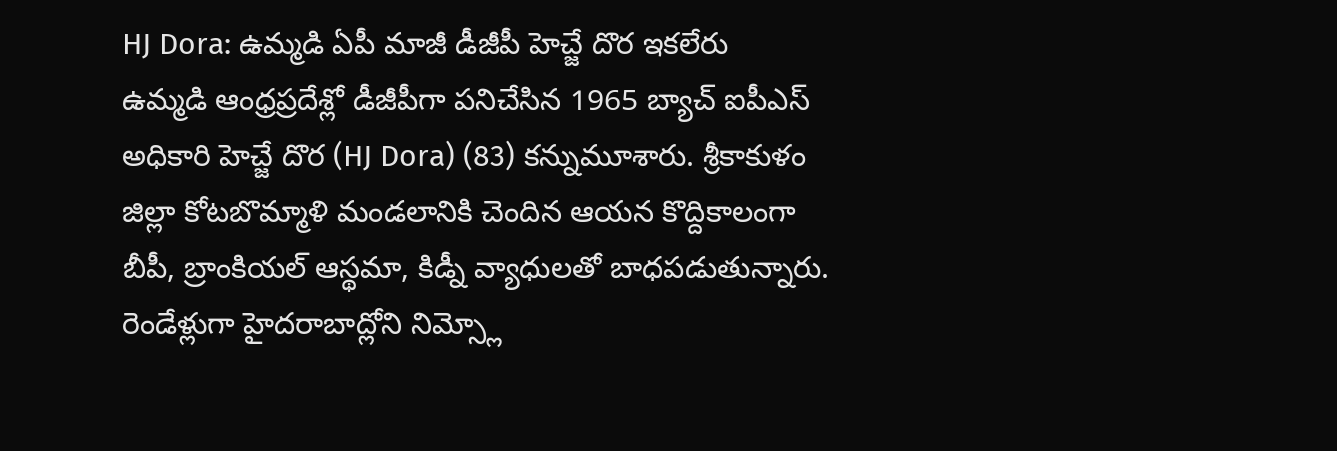HJ Dora: ఉమ్మడి ఏపీ మాజీ డీజీపీ హెచ్జే దొర ఇకలేరు
ఉమ్మడి ఆంధ్రప్రదేశ్లో డీజీపీగా పనిచేసిన 1965 బ్యాచ్ ఐపీఎస్ అధికారి హెచ్జే దొర (HJ Dora) (83) కన్నుమూశారు. శ్రీకాకుళం జిల్లా కోటబొమ్మాళి మండలానికి చెందిన ఆయన కొద్దికాలంగా బీపీ, బ్రాంకియల్ ఆస్థమా, కిడ్నీ వ్యాధులతో బాధపడుతున్నారు. రెండేళ్లుగా హైదరాబాద్లోని నిమ్స్లో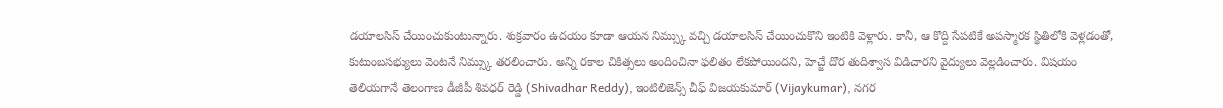డయాలసిస్ చేయించుకుంటున్నారు. శుక్రవారం ఉదయం కూడా ఆయన నిమ్స్కు వచ్చి డయాలసిస్ చేయించుకొని ఇంటికి వెళ్లారు. కానీ, ఆ కొద్ది సేపటికే అపస్మారక స్థితిలోకి వెళ్లడంతో, కుటుంబసభ్యులు వెంటనే నిమ్స్కు తరలించారు. అన్ని రకాల చికిత్సలు అందించినా ఫలితం లేకపోయిందని, హెచ్జే దొర తుదిశ్వాస విడిచారని వైద్యులు వెల్లడించారు. విషయం తెలియగానే తెలంగాణ డీజీపీ శివధర్ రెడ్డి (Shivadhar Reddy), ఇంటిలిజెన్స్ చీఫ్ విజయకుమార్ (Vijaykumar), నగర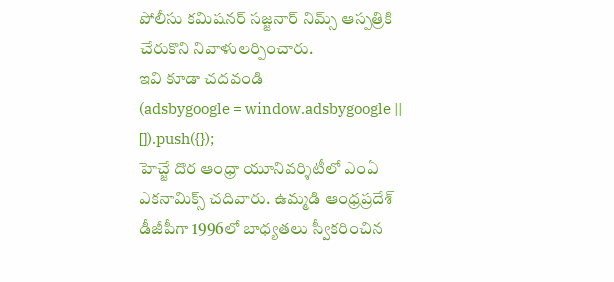పోలీసు కమిషనర్ సజ్జనార్ నిమ్స్ ఆస్పత్రికి చేరుకొని నివాళులర్పించారు.
ఇవి కూడా చదవండి
(adsbygoogle = window.adsbygoogle || []).push({});
హెచ్జే దొర ఆంధ్రా యూనివర్శిటీలో ఎంఏ ఎకనామిక్స్ చదివారు. ఉమ్మడి ఆంధ్రప్రదేశ్ డీజీపీగా 1996లో బాధ్యతలు స్వీకరించిన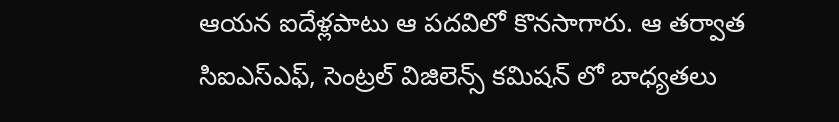ఆయన ఐదేళ్లపాటు ఆ పదవిలో కొనసాగారు. ఆ తర్వాత సిఐఎస్ఎఫ్, సెంట్రల్ విజిలెన్స్ కమిషన్ లో బాధ్యతలు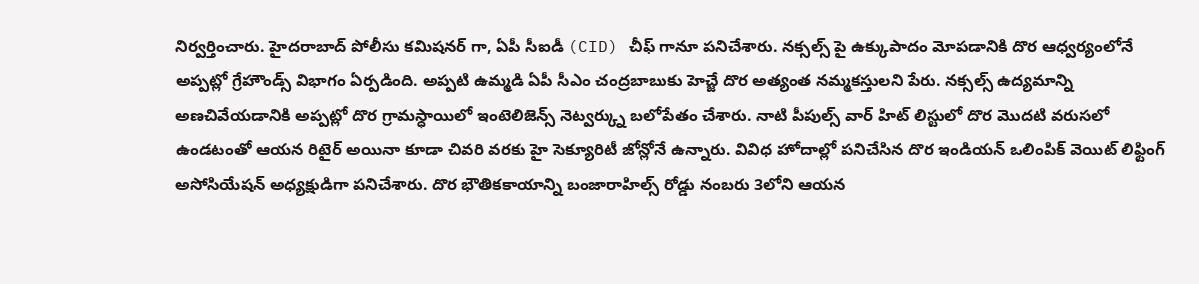నిర్వర్తించారు. హైదరాబాద్ పోలీసు కమిషనర్ గా, ఏపీ సీఐడీ (CID) చీఫ్ గానూ పనిచేశారు. నక్సల్స్ పై ఉక్కుపాదం మోపడానికి దొర ఆధ్వర్యంలోనే అప్పట్లో గ్రేహౌండ్స్ విభాగం ఏర్పడింది. అప్పటి ఉమ్మడి ఏపీ సీఎం చంద్రబాబుకు హెచ్జే దొర అత్యంత నమ్మకస్తులని పేరు. నక్సల్స్ ఉద్యమాన్ని అణచివేయడానికి అప్పట్లో దొర గ్రామస్ధాయిలో ఇంటెలిజెన్స్ నెట్వర్క్ను బలోపేతం చేశారు. నాటి పీపుల్స్ వార్ హిట్ లిస్టులో దొర మొదటి వరుసలో ఉండటంతో ఆయన రిటైర్ అయినా కూడా చివరి వరకు హై సెక్యూరిటీ జోన్లోనే ఉన్నారు. వివిధ హోదాల్లో పనిచేసిన దొర ఇండియన్ ఒలింపిక్ వెయిట్ లిఫ్టింగ్ అసోసియేషన్ అధ్యక్షుడిగా పనిచేశారు. దొర భౌతికకాయాన్ని బంజారాహిల్స్ రోడ్డు నంబరు 3లోని ఆయన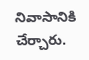నివాసానికి చేర్చారు.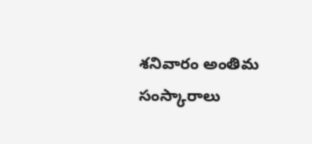శనివారం అంతిమ సంస్కారాలు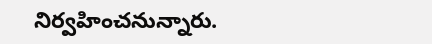నిర్వహించనున్నారు.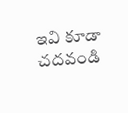ఇవి కూడా చదవండి